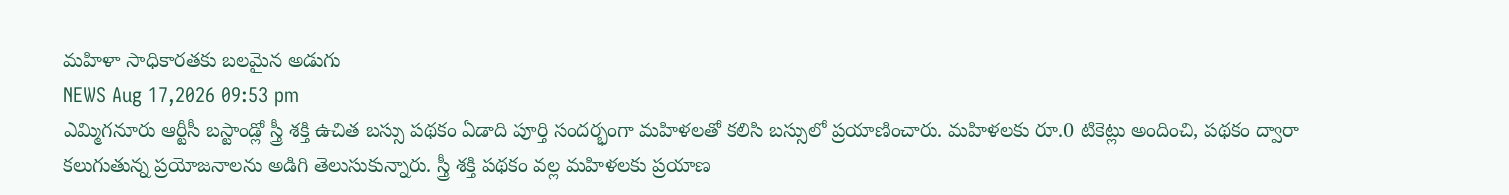మహిళా సాధికారతకు బలమైన అడుగు
NEWS Aug 17,2026 09:53 pm
ఎమ్మిగనూరు ఆర్టీసీ బస్టాండ్లో స్త్రీ శక్తి ఉచిత బస్సు పథకం ఏడాది పూర్తి సందర్భంగా మహిళలతో కలిసి బస్సులో ప్రయాణించారు. మహిళలకు రూ.0 టికెట్లు అందించి, పథకం ద్వారా కలుగుతున్న ప్రయోజనాలను అడిగి తెలుసుకున్నారు. స్త్రీ శక్తి పథకం వల్ల మహిళలకు ప్రయాణ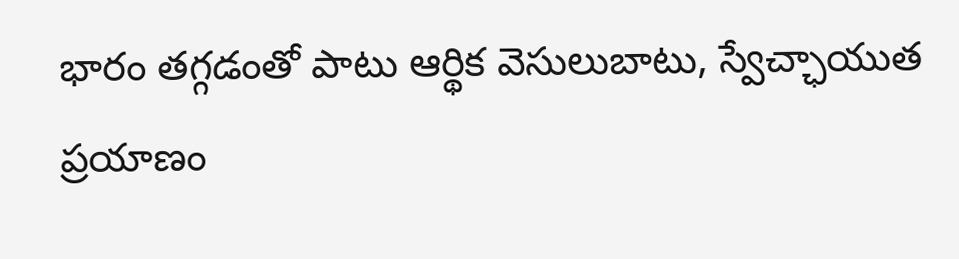భారం తగ్గడంతో పాటు ఆర్థిక వెసులుబాటు, స్వేచ్ఛాయుత ప్రయాణం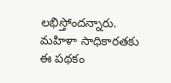లభిస్తోందన్నారు. మహిళా సాధికారతకు ఈ పథకం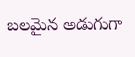బలమైన అడుగుగా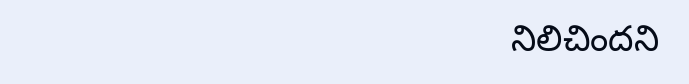నిలిచిందని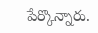పేర్కొన్నారు.